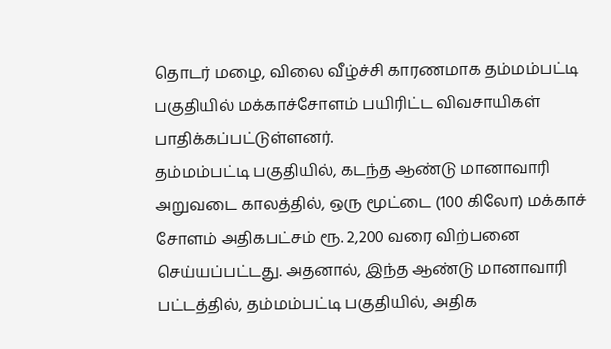தொடர் மழை, விலை வீழ்ச்சி காரணமாக தம்மம்பட்டி பகுதியில் மக்காச்சோளம் பயிரிட்ட விவசாயிகள் பாதிக்கப்பட்டுள்ளனர்.
தம்மம்பட்டி பகுதியில், கடந்த ஆண்டு மானாவாரி அறுவடை காலத்தில், ஒரு மூட்டை (100 கிலோ) மக்காச் சோளம் அதிகபட்சம் ரூ. 2,200 வரை விற்பனை செய்யப்பட்டது. அதனால், இந்த ஆண்டு மானாவாரி பட்டத்தில், தம்மம்பட்டி பகுதியில், அதிக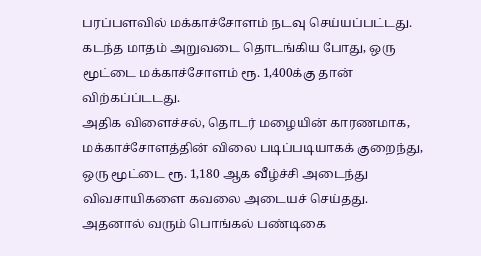பரப்பளவில் மக்காச்சோளம் நடவு செய்யப்பட்டது. கடந்த மாதம் அறுவடை தொடங்கிய போது, ஒரு மூட்டை மக்காச்சோளம் ரூ. 1,400க்கு தான் விற்கப்ப்டடது.
அதிக விளைச்சல், தொடர் மழையின் காரணமாக, மக்காச்சோளத்தின் விலை படிப்படியாகக் குறைந்து, ஒரு மூட்டை ரூ. 1,180 ஆக வீழ்ச்சி அடைந்து விவசாயிகளை கவலை அடையச் செய்தது.
அதனால் வரும் பொங்கல் பண்டிகை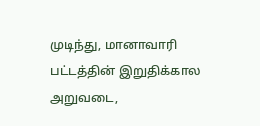முடிந்து, மானாவாரி பட்டத்தின் இறுதிக்கால அறுவடை,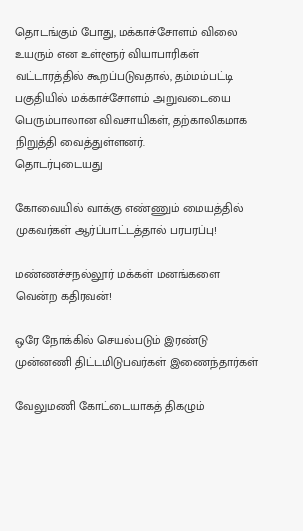தொடங்கும் போது, மக்காச்சோளம் விலை உயரும் என உள்ளூர் வியாபாரிகள் வட்டாரத்தில் கூறப்படுவதால், தம்மம்பட்டி பகுதியில் மக்காச்சோளம் அறுவடையை பெரும்பாலான விவசாயிகள், தற்காலிகமாக நிறுத்தி வைத்துள்ளனர்.
தொடர்புடையது

கோவையில் வாக்கு எண்ணும் மையத்தில் முகவர்கள் ஆர்ப்பாட்டத்தால் பரபரப்பு!

மண்ணச்சநல்லூர் மக்கள் மனங்களை வென்ற கதிரவன்!

ஒரே நோக்கில் செயல்படும் இரண்டு முன்னணி திட்டமிடுபவர்கள் இணைந்தார்கள்

வேலுமணி கோட்டையாகத் திகழும்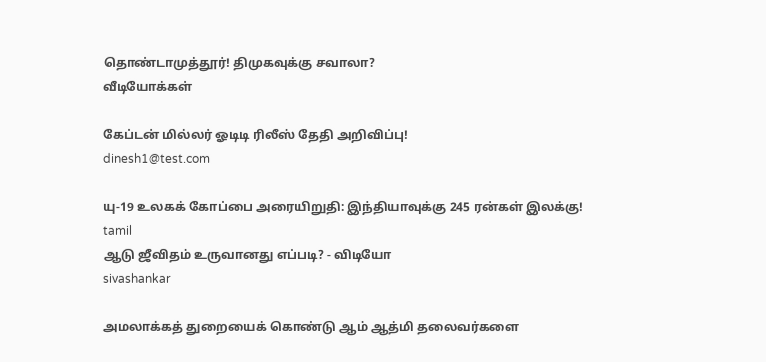தொண்டாமுத்தூர்! திமுகவுக்கு சவாலா?
வீடியோக்கள்

கேப்டன் மில்லர் ஓடிடி ரிலீஸ் தேதி அறிவிப்பு!
dinesh1@test.com

யு-19 உலகக் கோப்பை அரையிறுதி: இந்தியாவுக்கு 245 ரன்கள் இலக்கு!
tamil
ஆடு ஜீவிதம் உருவானது எப்படி? - விடியோ
sivashankar

அமலாக்கத் துறையைக் கொண்டு ஆம் ஆத்மி தலைவர்களை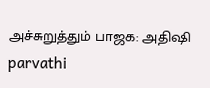அச்சுறுத்தும் பாஜக: அதிஷி
parvathi